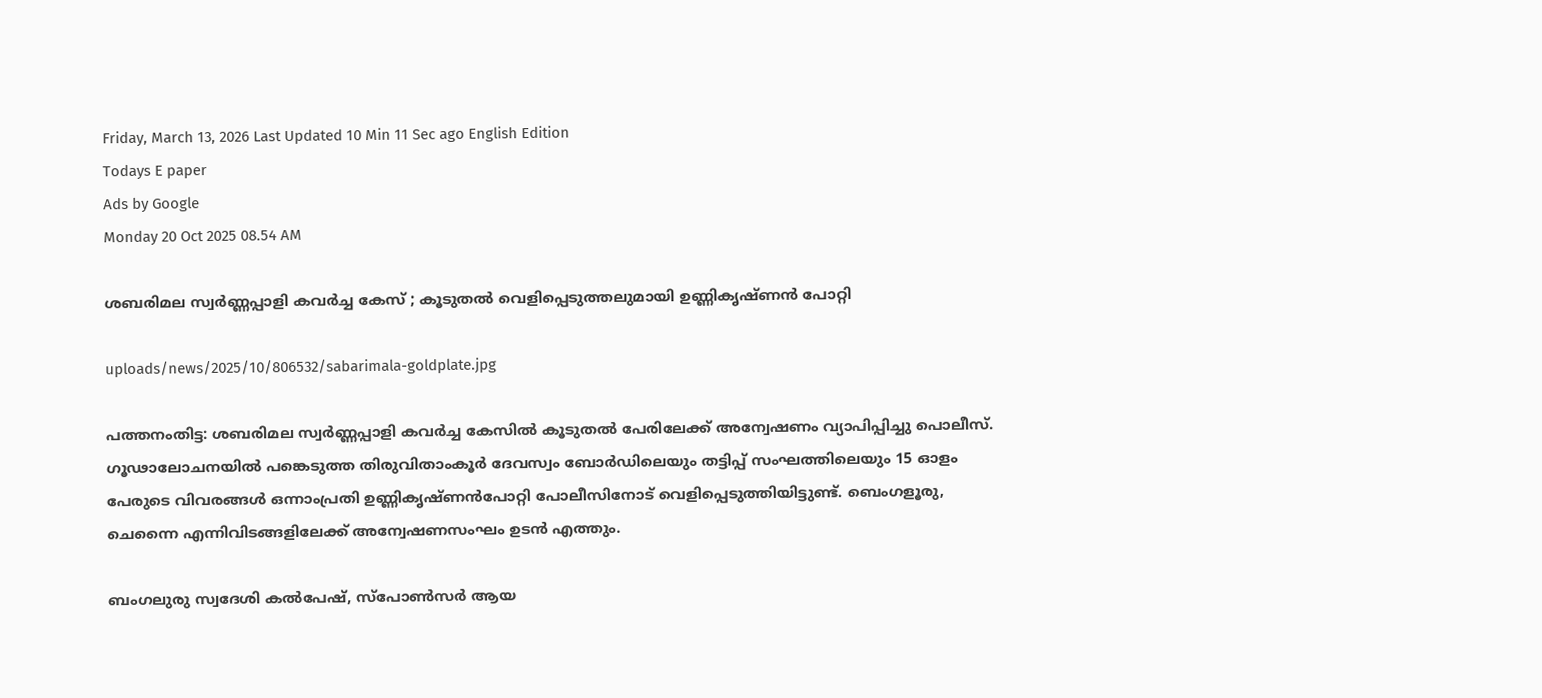Friday, March 13, 2026 Last Updated 10 Min 11 Sec ago English Edition
Todays E paper
Ads by Google
Monday 20 Oct 2025 08.54 AM

ശബരിമല സ്വര്‍ണ്ണപ്പാളി കവര്‍ച്ച കേസ് ; കൂടുതല്‍ വെളിപ്പെടുത്തലുമായി ഉണ്ണികൃഷ്ണന്‍ പോറ്റി

uploads/news/2025/10/806532/sabarimala-goldplate.jpg

പത്തനംതിട്ട: ശബരിമല സ്വര്‍ണ്ണപ്പാളി കവര്‍ച്ച കേസില്‍ കൂടുതല്‍ പേരിലേക്ക് അന്വേഷണം വ്യാപിപ്പിച്ചു പൊലീസ്. ഗൂഢാലോചനയില്‍ പങ്കെടുത്ത തിരുവിതാംകൂര്‍ ദേവസ്വം ബോര്‍ഡിലെയും തട്ടിപ്പ് സംഘത്തിലെയും 15 ഓളം പേരുടെ വിവരങ്ങള്‍ ഒന്നാംപ്രതി ഉണ്ണികൃഷ്ണന്‍പോറ്റി പോലീസിനോട് വെളിപ്പെടുത്തിയിട്ടുണ്ട്. ബെംഗളൂരു, ചെന്നൈ എന്നിവിടങ്ങളിലേക്ക് അന്വേഷണസംഘം ഉടന്‍ എത്തും.

ബംഗലുരു സ്വദേശി കല്‍പേഷ്, സ്‌പോണ്‍സര്‍ ആയ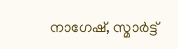നാഗേഷ്, സ്മാര്‍ട്ട്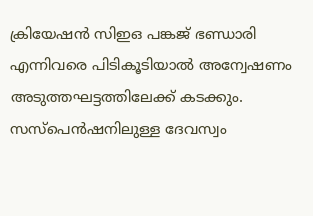ക്രിയേഷന്‍ സിഇഒ പങ്കജ് ഭണ്ഡാരി എന്നിവരെ പിടികൂടിയാല്‍ അന്വേഷണം അടുത്തഘട്ടത്തിലേക്ക് കടക്കും. സസ്‌പെന്‍ഷനിലുള്ള ദേവസ്വം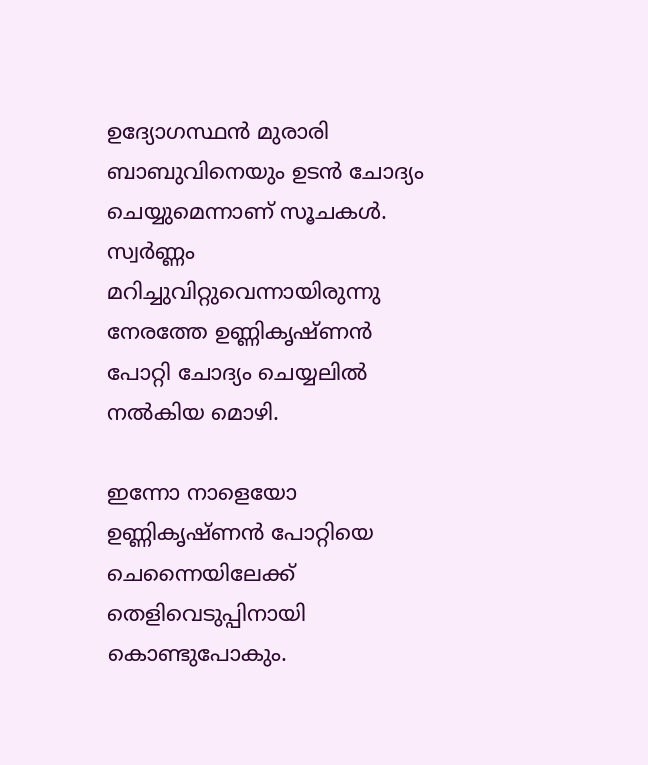ഉദ്യോഗസ്ഥന്‍ മുരാരി ബാബുവിനെയും ഉടന്‍ ചോദ്യം ചെയ്യുമെന്നാണ് സൂചകള്‍. സ്വര്‍ണ്ണം മറിച്ചുവിറ്റുവെന്നായിരുന്നു നേരത്തേ ഉണ്ണികൃഷ്ണന്‍ പോറ്റി ചോദ്യം ചെയ്യലില്‍ നല്‍കിയ മൊഴി.

ഇന്നോ നാളെയോ ഉണ്ണികൃഷ്ണന്‍ പോറ്റിയെ ചെന്നൈയിലേക്ക് തെളിവെടുപ്പിനായി കൊണ്ടുപോകും.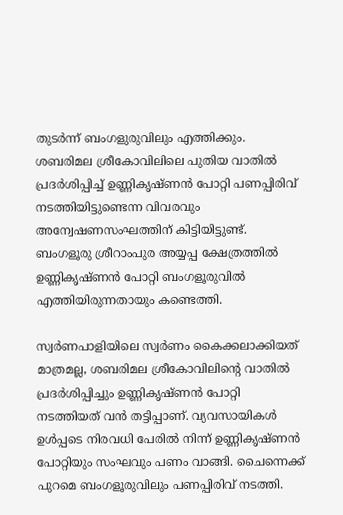തുടര്‍ന്ന് ബംഗളുരുവിലും എത്തിക്കും.
ശബരിമല ശ്രീകോവിലിലെ പുതിയ വാതില്‍ പ്രദര്‍ശിപ്പിച്ച് ഉണ്ണികൃഷ്ണന്‍ പോറ്റി പണപ്പിരിവ് നടത്തിയിട്ടുണ്ടെന്ന വിവരവും അന്വേഷണസംഘത്തിന് കിട്ടിയിട്ടുണ്ട്. ബംഗളൂരു ശ്രീറാംപുര അയ്യപ്പ ക്ഷേത്രത്തില്‍ ഉണ്ണികൃഷ്ണന്‍ പോറ്റി ബംഗളൂരുവില്‍ എത്തിയിരുന്നതായും കണ്ടെത്തി.

സ്വര്‍ണപാളിയിലെ സ്വര്‍ണം കൈക്കലാക്കിയത് മാത്രമല്ല, ശബരിമല ശ്രീകോവിലിന്റെ വാതില്‍ പ്രദര്‍ശിപ്പിച്ചും ഉണ്ണികൃഷ്ണന്‍ പോറ്റി നടത്തിയത് വന്‍ തട്ടിപ്പാണ്. വ്യവസായികള്‍ ഉള്‍പ്പടെ നിരവധി പേരില്‍ നിന്ന് ഉണ്ണികൃഷ്ണന്‍ പോറ്റിയും സംഘവും പണം വാങ്ങി. ചൈന്നെക്ക് പുറമെ ബംഗളൂരുവിലും പണപ്പിരിവ് നടത്തി.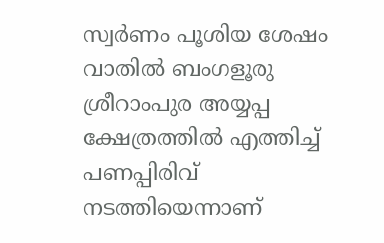സ്വര്‍ണം പൂശിയ ശേഷം വാതില്‍ ബംഗളൂരു ശ്രീറാംപുര അയ്യപ്പ ക്ഷേത്രത്തില്‍ എത്തിച്ച് പണപ്പിരിവ് നടത്തിയെന്നാണ്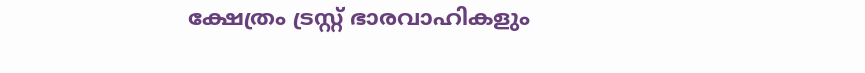ക്ഷേത്രം ട്രസ്റ്റ് ഭാരവാഹികളും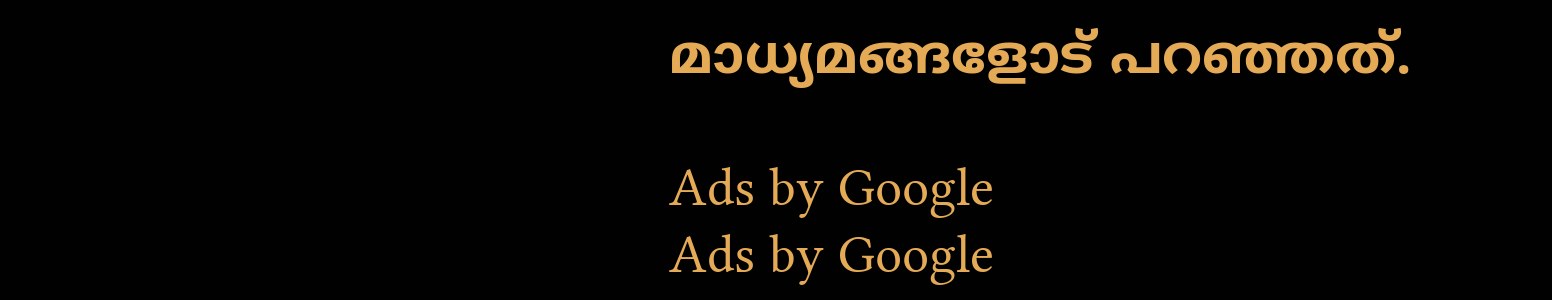മാധ്യമങ്ങളോട് പറഞ്ഞത്.

Ads by Google
Ads by Google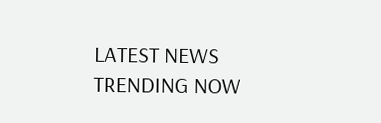LATEST NEWS
TRENDING NOW